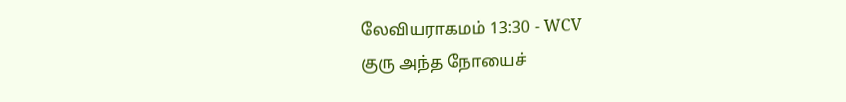லேவியராகமம் 13:30 - WCV
குரு அந்த நோயைச்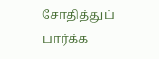சோதித்துப் பார்க்க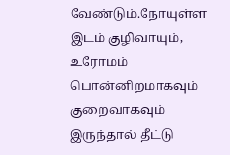வேண்டும்.நோயுள்ள இடம் குழிவாயும், உரோமம் பொன்னிறமாகவும் குறைவாகவும் இருந்தால் தீட்டு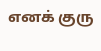எனக் குரு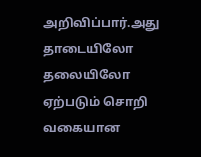அறிவிப்பார்.அது தாடையிலோ தலையிலோ ஏற்படும் சொறி வகையான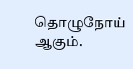தொழுநோய் ஆகும்.